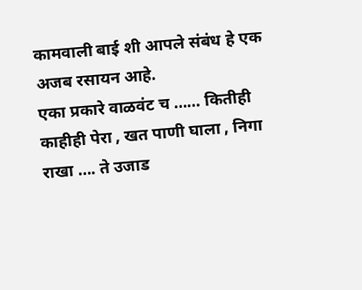कामवाली बाई शी आपले संबंध हे एक अजब रसायन आहे.
एका प्रकारे वाळवंट च …… कितीही काहीही पेरा , खत पाणी घाला , निगा राखा …. ते उजाड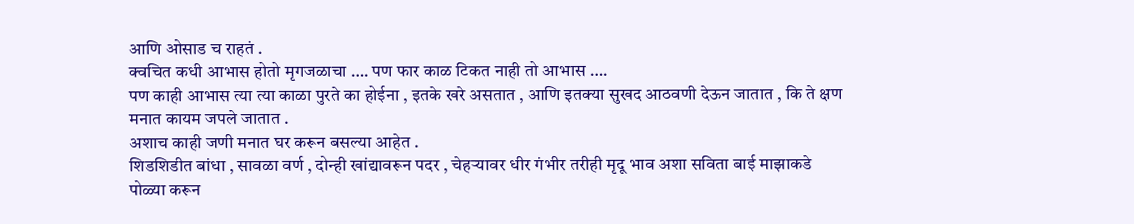आणि ओसाड च राहतं .
क्वचित कधी आभास होतो मृगजळाचा …. पण फार काळ टिकत नाही तो आभास ….
पण काही आभास त्या त्या काळा पुरते का होईना , इतके खरे असतात , आणि इतक्या सुखद आठवणी देऊन जातात , कि ते क्षण मनात कायम जपले जातात .
अशाच काही जणी मनात घर करून बसल्या आहेत .
शिडशिडीत बांधा , सावळा वर्ण , दोन्ही खांद्यावरून पदर , चेहऱ्यावर धीर गंभीर तरीही मृदू भाव अशा सविता बाई माझाकडे पोळ्या करून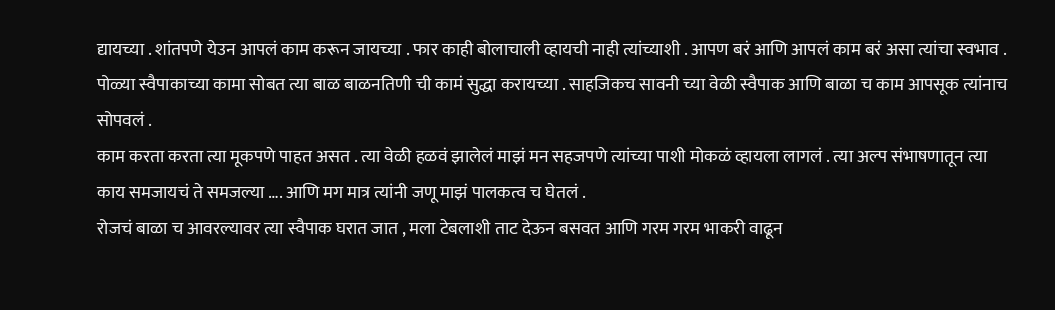द्यायच्या . शांतपणे येउन आपलं काम करून जायच्या . फार काही बोलाचाली व्हायची नाही त्यांच्याशी . आपण बरं आणि आपलं काम बरं असा त्यांचा स्वभाव . पोळ्या स्वैपाकाच्या कामा सोबत त्या बाळ बाळनतिणी ची कामं सुद्धा करायच्या . साहजिकच सावनी च्या वेळी स्वैपाक आणि बाळा च काम आपसूक त्यांनाच सोपवलं .
काम करता करता त्या मूकपणे पाहत असत . त्या वेळी हळवं झालेलं माझं मन सहजपणे त्यांच्या पाशी मोकळं व्हायला लागलं . त्या अल्प संभाषणातून त्या काय समजायचं ते समजल्या …. आणि मग मात्र त्यांनी जणू माझं पालकत्व च घेतलं .
रोजचं बाळा च आवरल्यावर त्या स्वैपाक घरात जात , मला टेबलाशी ताट देऊन बसवत आणि गरम गरम भाकरी वाढून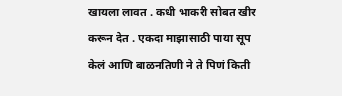खायला लावत . कधी भाकरी सोबत खीर करून देत . एकदा माझासाठी पाया सूप केलं आणि बाळनतिणी ने ते पिणं किती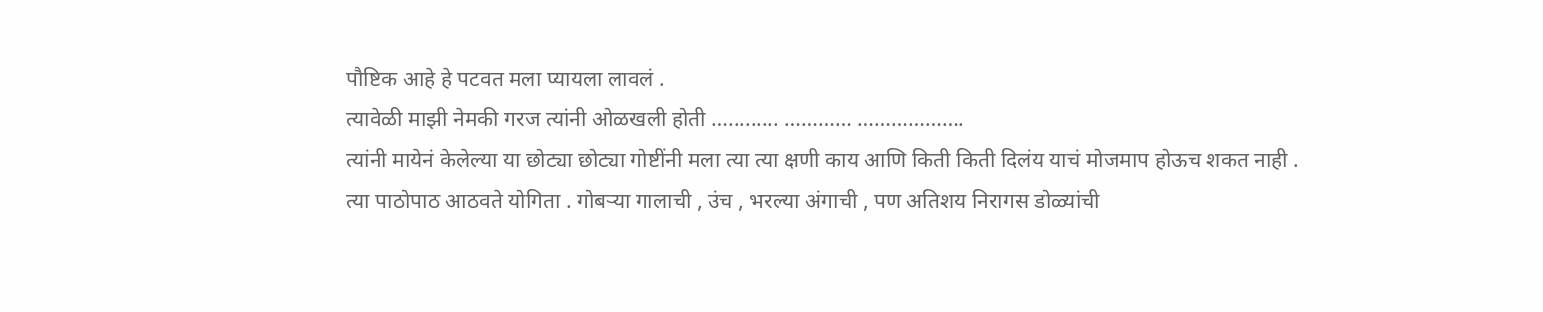पौष्टिक आहे हे पटवत मला प्यायला लावलं .
त्यावेळी माझी नेमकी गरज त्यांनी ओळखली होती …......... ………… ……………….
त्यांनी मायेनं केलेल्या या छोट्या छोट्या गोष्टींनी मला त्या त्या क्षणी काय आणि किती किती दिलंय याचं मोजमाप होऊच शकत नाही .
त्या पाठोपाठ आठवते योगिता . गोबऱ्या गालाची , उंच , भरल्या अंगाची , पण अतिशय निरागस डोळ्यांची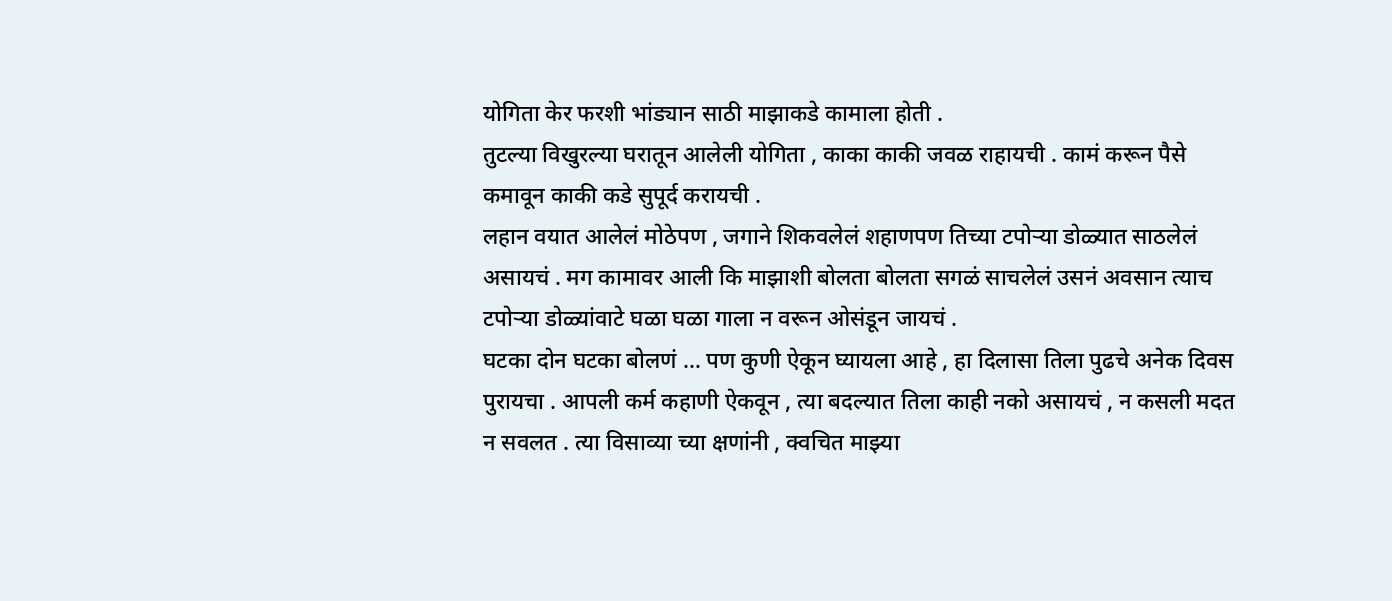योगिता केर फरशी भांड्यान साठी माझाकडे कामाला होती .
तुटल्या विखुरल्या घरातून आलेली योगिता , काका काकी जवळ राहायची . कामं करून पैसे कमावून काकी कडे सुपूर्द करायची .
लहान वयात आलेलं मोठेपण , जगाने शिकवलेलं शहाणपण तिच्या टपोऱ्या डोळ्यात साठलेलं असायचं . मग कामावर आली कि माझाशी बोलता बोलता सगळं साचलेलं उसनं अवसान त्याच टपोऱ्या डोळ्यांवाटे घळा घळा गाला न वरून ओसंडून जायचं .
घटका दोन घटका बोलणं … पण कुणी ऐकून घ्यायला आहे , हा दिलासा तिला पुढचे अनेक दिवस पुरायचा . आपली कर्म कहाणी ऐकवून , त्या बदल्यात तिला काही नको असायचं , न कसली मदत न सवलत . त्या विसाव्या च्या क्षणांनी , क्वचित माझ्या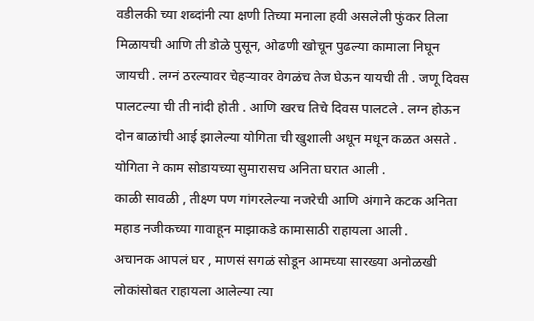वडीलकी च्या शब्दांनी त्या क्षणी तिच्या मनाला हवी असलेली फुंकर तिला मिळायची आणि ती डोळे पुसून, ओढणी खोचून पुढल्या कामाला निघून जायची . लग्नं ठरल्यावर चेहऱ्यावर वेगळंच तेज घेऊन यायची ती . जणू दिवस पालटल्या ची ती नांदी होती . आणि खरच तिचे दिवस पालटले . लग्न होऊन दोन बाळांची आई झालेल्या योगिता ची खुशाली अधून मधून कळत असते .
योगिता ने काम सोडायच्या सुमारासच अनिता घरात आली .
काळी सावळी , तीक्ष्ण पण गांगरलेल्या नजरेची आणि अंगाने कटक अनिता महाड नजीकच्या गावाहून माझाकडे कामासाठी राहायला आली .
अचानक आपलं घर , माणसं सगळं सोडून आमच्या सारख्या अनोळखी लोकांसोबत राहायला आलेल्या त्या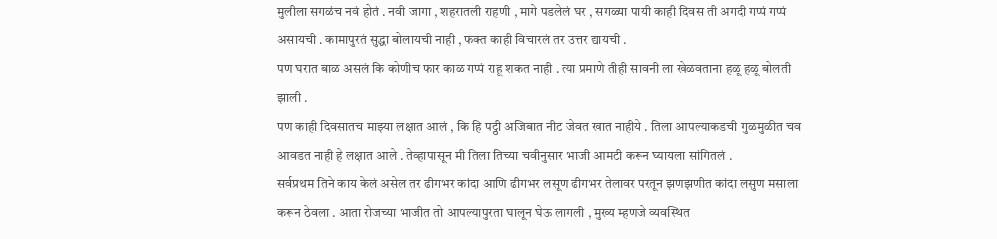मुलीला सगळंच नवं होतं . नवी जागा , शहरातली राहणी , मागे पडलेलं घर , सगळ्या पायी काही दिवस ती अगदी गप्पं गप्पं असायची . कामापुरतं सुद्धा बोलायची नाही , फक्त काही विचारलं तर उत्तर द्यायची .
पण घरात बाळ असलं कि कोणीच फार काळ गप्पं राहू शकत नाही . त्या प्रमाणे तीही सावनी ला खेळवताना हळू हळू बोलती झाली .
पण काही दिवसातच माझ्या लक्षात आलं , कि हि पट्ठी अजिबात नीट जेवत खात नाहीये . तिला आपल्याकडची गुळमुळीत चव आवडत नाही हे लक्षात आले . तेव्हापासून मी तिला तिच्या चवीनुसार भाजी आमटी करून घ्यायला सांगितलं .
सर्वप्रथम तिने काय केलं असेल तर ढीगभर कांदा आणि ढीगभर लसूण ढीगभर तेलावर परतून झणझणीत कांदा लसुण मसाला करून ठेवला . आता रोजच्या भाजीत तो आपल्यापुरता घालून घेऊ लागली , मुख्य म्हणजे व्यवस्थित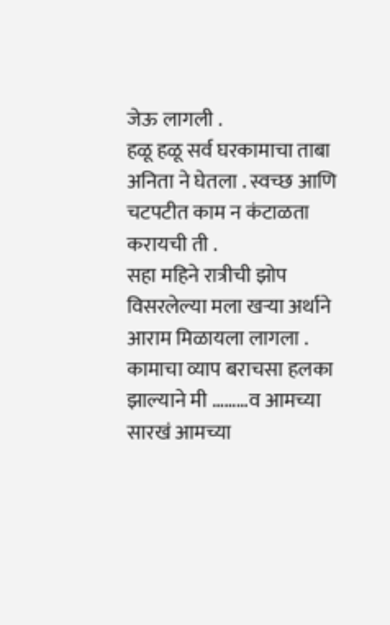जेऊ लागली .
हळू हळू सर्व घरकामाचा ताबा अनिता ने घेतला . स्वच्छ आणि चटपटीत काम न कंटाळता करायची ती .
सहा महिने रात्रीची झोप विसरलेल्या मला खऱ्या अर्थाने आराम मिळायला लागला .
कामाचा व्याप बराचसा हलका झाल्याने मी ………व आमच्या सारखं आमच्या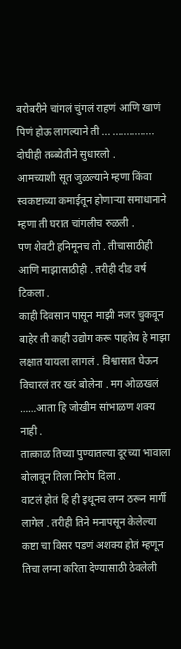बरोबरीने चांगलं चुंगलं राहणं आणि खाणं पिणं होऊ लागल्याने ती ... ............... दोघीही तब्ब्येतीने सुधारलो .
आमच्याशी सूत जुळल्याने म्हणा किंवा स्वकष्टाच्या कमाईतून होणाऱ्या समाधानाने म्हणा ती घरात चांगलीच रुळली .
पण शेवटी हनिमूनच तो . तीचासाठीही आणि माझासाठीही . तरीही दीड वर्ष टिकला .
काही दिवसान पासून माझी नजर चुकवून बाहेर ती काही उद्योग करू पाहतेय हे माझा लक्षात यायला लागलं . विश्वासात घेऊन विचारलं तर खरं बोलेना . मग ओळखलं ……आता हि जोखीम सांभाळण शक्य नाही .
तात्काळ तिच्या पुण्यातल्या दूरच्या भावाला बोलावून तिला निरोप दिला .
वाटलं होतं हि ही इथूनच लग्न ठरून मार्गी लागेल . तरीही तिने मनापसून केलेल्या कष्टा चा विसर पडणं अशक्य होतं म्हणून तिचा लग्ना करिता देण्यासाठी ठेवलेली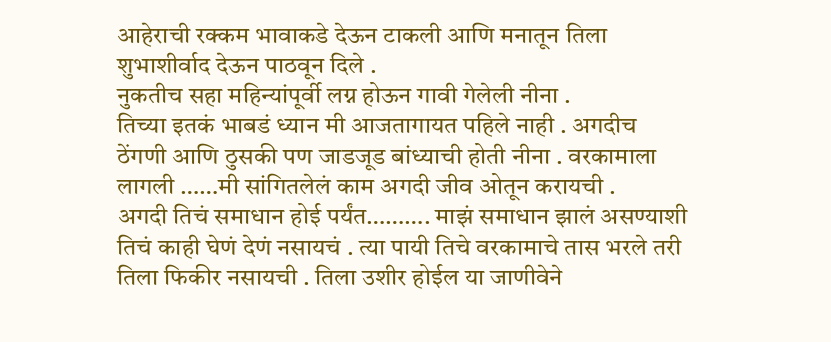आहेराची रक्कम भावाकडे देऊन टाकली आणि मनातून तिला शुभाशीर्वाद देऊन पाठवून दिले .
नुकतीच सहा महिन्यांपूर्वी लग्न होऊन गावी गेलेली नीना .
तिच्या इतकं भाबडं ध्यान मी आजतागायत पहिले नाही . अगदीच ठेंगणी आणि ठुसकी पण जाडजूड बांध्याची होती नीना . वरकामाला लागली ……मी सांगितलेलं काम अगदी जीव ओतून करायची .
अगदी तिचं समाधान होई पर्यंत………. माझं समाधान झालं असण्याशी तिचं काही घेणं देणं नसायचं . त्या पायी तिचे वरकामाचे तास भरले तरी तिला फिकीर नसायची . तिला उशीर होईल या जाणीवेने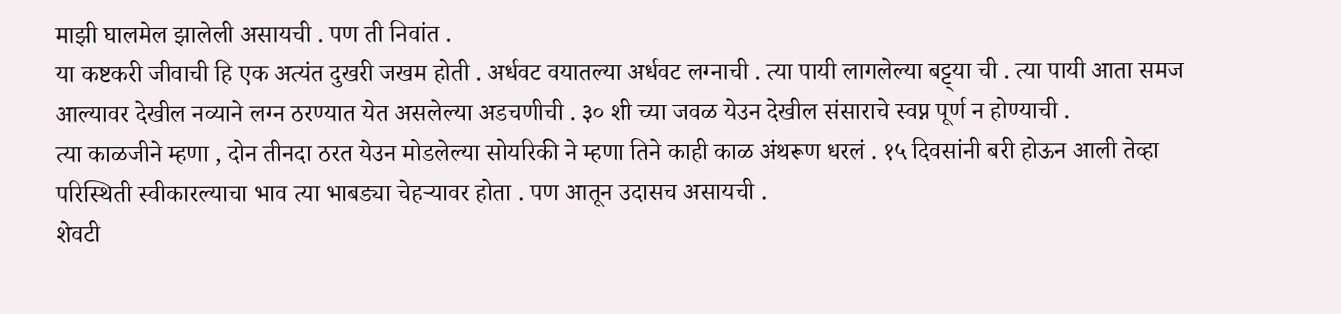माझी घालमेल झालेली असायची . पण ती निवांत .
या कष्टकरी जीवाची हि एक अत्यंत दुखरी जखम होती . अर्धवट वयातल्या अर्धवट लग्नाची . त्या पायी लागलेल्या बट्ट्या ची . त्या पायी आता समज आल्यावर देखील नव्याने लग्न ठरण्यात येत असलेल्या अडचणीची . ३० शी च्या जवळ येउन देखील संसाराचे स्वप्न पूर्ण न होण्याची .
त्या काळजीने म्हणा , दोन तीनदा ठरत येउन मोडलेल्या सोयरिकी ने म्हणा तिने काही काळ अंथरूण धरलं . १५ दिवसांनी बरी होऊन आली तेव्हा परिस्थिती स्वीकारल्याचा भाव त्या भाबड्या चेहऱ्यावर होता . पण आतून उदासच असायची .
शेवटी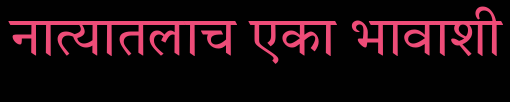नात्यातलाच एका भावाशी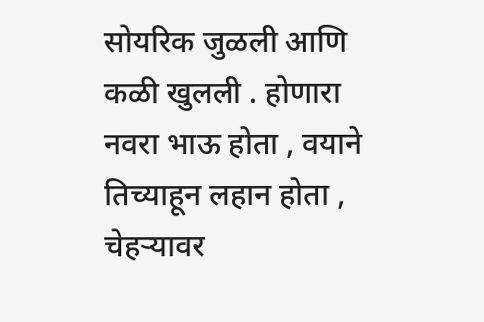सोयरिक जुळली आणि कळी खुलली . होणारा नवरा भाऊ होता , वयाने तिच्याहून लहान होता , चेहऱ्यावर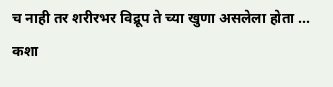च नाही तर शरीरभर विद्रूप ते च्या खुणा असलेला होता ... कशा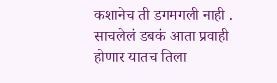कशानेच ती डगमगली नाही . साचलेलं डबकं आता प्रवाही होणार यातच तिला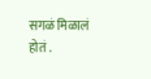सगळं मिळालं होतं .